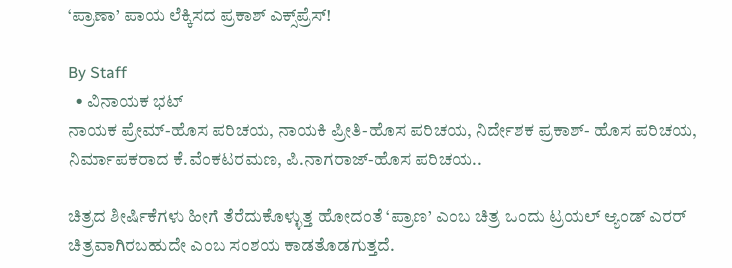‘ಪ್ರಾಣಾ’ ಪಾಯ ಲೆಕ್ಕಿಸದ ಪ್ರಕಾಶ್‌ ಎಕ್ಸ್‌ಪ್ರೆಸ್‌!

By Staff
  • ವಿನಾಯಕ ಭಟ್‌
ನಾಯಕ ಪ್ರೇಮ್‌-ಹೊಸ ಪರಿಚಯ, ನಾಯಕಿ ಪ್ರೀತಿ-ಹೊಸ ಪರಿಚಯ, ನಿರ್ದೇಶಕ ಪ್ರಕಾಶ್‌- ಹೊಸ ಪರಿಚಯ, ನಿರ್ಮಾಪಕರಾದ ಕೆ.ವೆಂಕಟರಮಣ, ಪಿ.ನಾಗರಾಜ್‌-ಹೊಸ ಪರಿಚಯ..

ಚಿತ್ರದ ಶೀರ್ಷಿಕೆಗಳು ಹೀಗೆ ತೆರೆದುಕೊಳ್ಳುತ್ತ ಹೋದಂತೆ ‘ಪ್ರಾಣ’ ಎಂಬ ಚಿತ್ರ ಒಂದು ಟ್ರಯಲ್‌ ಆ್ಯಂಡ್‌ ಎರರ್‌ ಚಿತ್ರವಾಗಿರಬಹುದೇ ಎಂಬ ಸಂಶಯ ಕಾಡತೊಡಗುತ್ತದೆ.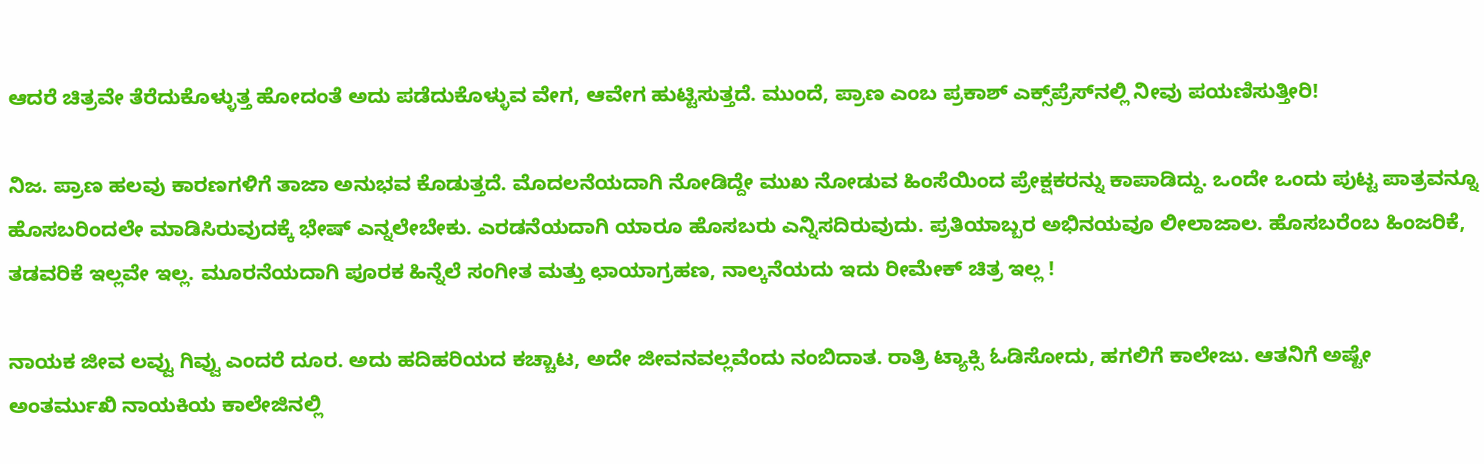ಆದರೆ ಚಿತ್ರವೇ ತೆರೆದುಕೊಳ್ಳುತ್ತ ಹೋದಂತೆ ಅದು ಪಡೆದುಕೊಳ್ಳುವ ವೇಗ, ಆವೇಗ ಹುಟ್ಟಿಸುತ್ತದೆ. ಮುಂದೆ, ಪ್ರಾಣ ಎಂಬ ಪ್ರಕಾಶ್‌ ಎಕ್ಸ್‌ಪ್ರೆಸ್‌ನಲ್ಲಿ ನೀವು ಪಯಣಿಸುತ್ತೀರಿ!

ನಿಜ. ಪ್ರಾಣ ಹಲವು ಕಾರಣಗಳಿಗೆ ತಾಜಾ ಅನುಭವ ಕೊಡುತ್ತದೆ. ಮೊದಲನೆಯದಾಗಿ ನೋಡಿದ್ದೇ ಮುಖ ನೋಡುವ ಹಿಂಸೆಯಿಂದ ಪ್ರೇಕ್ಷಕರನ್ನು ಕಾಪಾಡಿದ್ದು. ಒಂದೇ ಒಂದು ಪುಟ್ಟ ಪಾತ್ರವನ್ನೂ ಹೊಸಬರಿಂದಲೇ ಮಾಡಿಸಿರುವುದಕ್ಕೆ ಭೇಷ್‌ ಎನ್ನಲೇಬೇಕು. ಎರಡನೆಯದಾಗಿ ಯಾರೂ ಹೊಸಬರು ಎನ್ನಿಸದಿರುವುದು. ಪ್ರತಿಯಾಬ್ಬರ ಅಭಿನಯವೂ ಲೀಲಾಜಾಲ. ಹೊಸಬರೆಂಬ ಹಿಂಜರಿಕೆ, ತಡವರಿಕೆ ಇಲ್ಲವೇ ಇಲ್ಲ. ಮೂರನೆಯದಾಗಿ ಪೂರಕ ಹಿನ್ನೆಲೆ ಸಂಗೀತ ಮತ್ತು ಛಾಯಾಗ್ರಹಣ, ನಾಲ್ಕನೆಯದು ಇದು ರೀಮೇಕ್‌ ಚಿತ್ರ ಇಲ್ಲ !

ನಾಯಕ ಜೀವ ಲವ್ವು ಗಿವ್ವು ಎಂದರೆ ದೂರ. ಅದು ಹದಿಹರಿಯದ ಕಚ್ಚಾಟ, ಅದೇ ಜೀವನವಲ್ಲವೆಂದು ನಂಬಿದಾತ. ರಾತ್ರಿ ಟ್ಯಾಕ್ಸಿ ಓಡಿಸೋದು, ಹಗಲಿಗೆ ಕಾಲೇಜು. ಆತನಿಗೆ ಅಷ್ಟೇ ಅಂತರ್ಮುಖಿ ನಾಯಕಿಯ ಕಾಲೇಜಿನಲ್ಲಿ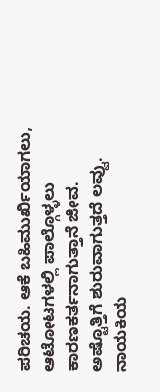ಪರಿಚಯ. ಆಕೆ ಬಹಿಮುರ್ಖಿಯಾಗಲು, ಆಟೋಟಗಳಲ್ಲಿ ಪಾಲ್ಗೊಳ್ಳಲು ಕಾರಣಕರ್ತನಾಗುತ್ತಾನೆ ಜೀವ. ಅಷ್ಟೊತ್ತಿಗೆ ಶುರುವಾಗುತ್ತದೆ ಲವ್ವು. ನಾಯಕಿಯ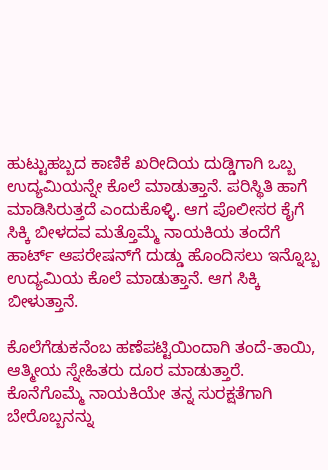ಹುಟ್ಟುಹಬ್ಬದ ಕಾಣಿಕೆ ಖರೀದಿಯ ದುಡ್ಡಿಗಾಗಿ ಒಬ್ಬ ಉದ್ಯಮಿಯನ್ನೇ ಕೊಲೆ ಮಾಡುತ್ತಾನೆ. ಪರಿಸ್ಥಿತಿ ಹಾಗೆ ಮಾಡಿಸಿರುತ್ತದೆ ಎಂದುಕೊಳ್ಳಿ. ಆಗ ಪೊಲೀಸರ ಕೈಗೆ ಸಿಕ್ಕಿ ಬೀಳದವ ಮತ್ತೊಮ್ಮೆ ನಾಯಕಿಯ ತಂದೆಗೆ ಹಾರ್ಟ್‌ ಆಪರೇಷನ್‌ಗೆ ದುಡ್ಡು ಹೊಂದಿಸಲು ಇನ್ನೊಬ್ಬ ಉದ್ಯಮಿಯ ಕೊಲೆ ಮಾಡುತ್ತಾನೆ. ಆಗ ಸಿಕ್ಕಿ ಬೀಳುತ್ತಾನೆ.

ಕೊಲೆಗೆಡುಕನೆಂಬ ಹಣೆಪಟ್ಟಿಯಿಂದಾಗಿ ತಂದೆ-ತಾಯಿ, ಆತ್ಮೀಯ ಸ್ನೇಹಿತರು ದೂರ ಮಾಡುತ್ತಾರೆ. ಕೊನೆಗೊಮ್ಮೆ ನಾಯಕಿಯೇ ತನ್ನ ಸುರಕ್ಷತೆಗಾಗಿ ಬೇರೊಬ್ಬನನ್ನು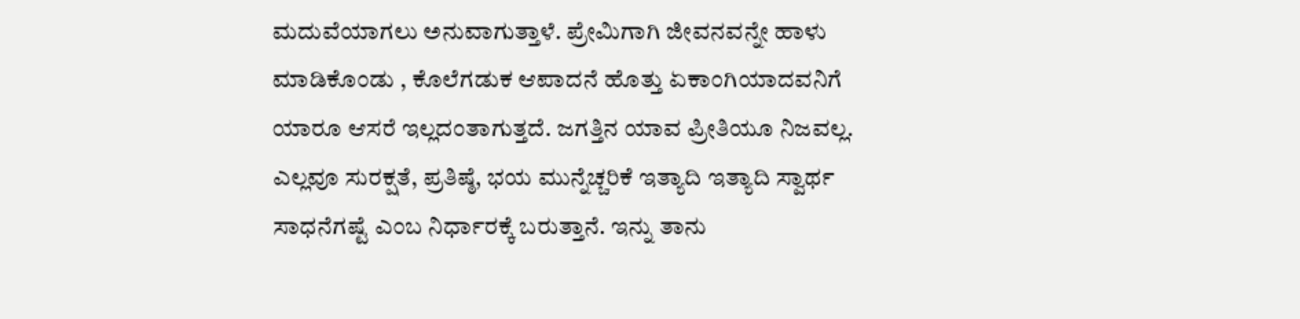ಮದುವೆಯಾಗಲು ಅನುವಾಗುತ್ತಾಳೆ. ಪ್ರೇಮಿಗಾಗಿ ಜೀವನವನ್ನೇ ಹಾಳು ಮಾಡಿಕೊಂಡು , ಕೊಲೆಗಡುಕ ಆಪಾದನೆ ಹೊತ್ತು ಏಕಾಂಗಿಯಾದವನಿಗೆ ಯಾರೂ ಆಸರೆ ಇಲ್ಲದಂತಾಗುತ್ತದೆ. ಜಗತ್ತಿನ ಯಾವ ಪ್ರೀತಿಯೂ ನಿಜವಲ್ಲ. ಎಲ್ಲವೂ ಸುರಕ್ಷತೆ, ಪ್ರತಿಷ್ಠೆ, ಭಯ ಮುನ್ನೆಚ್ಚರಿಕೆ ಇತ್ಯಾದಿ ಇತ್ಯಾದಿ ಸ್ವಾರ್ಥ ಸಾಧನೆಗಷ್ಟೆ ಎಂಬ ನಿರ್ಧಾರಕ್ಕೆ ಬರುತ್ತಾನೆ. ಇನ್ನು ತಾನು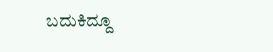ಬದುಕಿದ್ದೂ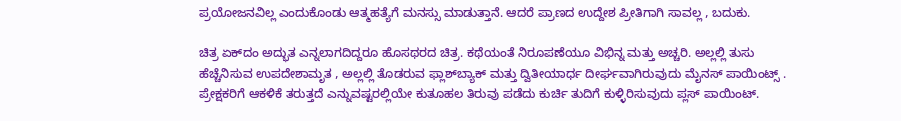ಪ್ರಯೋಜನವಿಲ್ಲ ಎಂದುಕೊಂಡು ಆತ್ಮಹತ್ಯೆಗೆ ಮನಸ್ಸು ಮಾಡುತ್ತಾನೆ. ಆದರೆ ಪ್ರಾಣದ ಉದ್ದೇಶ ಪ್ರೀತಿಗಾಗಿ ಸಾವಲ್ಲ , ಬದುಕು.

ಚಿತ್ರ ಏಕ್‌ದಂ ಅದ್ಭುತ ಎನ್ನಲಾಗದಿದ್ದರೂ ಹೊಸಥರದ ಚಿತ್ರ. ಕಥೆಯಂತೆ ನಿರೂಪಣೆಯೂ ವಿಭಿನ್ನ ಮತ್ತು ಅಚ್ಚರಿ. ಅಲ್ಲಲ್ಲಿ ತುಸು ಹೆಚ್ಚೆನಿಸುವ ಉಪದೇಶಾಮೃತ , ಅಲ್ಲಲ್ಲಿ ತೊಡರುವ ಫ್ಲಾಶ್‌ಬ್ಯಾಕ್‌ ಮತ್ತು ದ್ವಿತೀಯಾರ್ಧ ದೀರ್ಘವಾಗಿರುವುದು ಮೈನಸ್‌ ಪಾಯಿಂಟ್ಸ್‌ . ಪ್ರೇಕ್ಷಕರಿಗೆ ಆಕಳಿಕೆ ತರುತ್ತದೆ ಎನ್ನುವಷ್ಟರಲ್ಲಿಯೇ ಕುತೂಹಲ ತಿರುವು ಪಡೆದು ಕುರ್ಚಿ ತುದಿಗೆ ಕುಳ್ಳಿರಿಸುವುದು ಪ್ಲಸ್‌ ಪಾಯಿಂಟ್‌.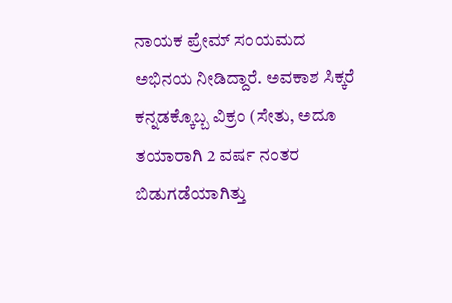ನಾಯಕ ಪ್ರೇಮ್‌ ಸಂಯಮದ ಅಭಿನಯ ನೀಡಿದ್ದಾರೆ. ಅವಕಾಶ ಸಿಕ್ಕರೆ ಕನ್ನಡಕ್ಕೊಬ್ಬ ವಿಕ್ರಂ (ಸೇತು, ಅದೂ ತಯಾರಾಗಿ 2 ವರ್ಷ ನಂತರ ಬಿಡುಗಡೆಯಾಗಿತ್ತು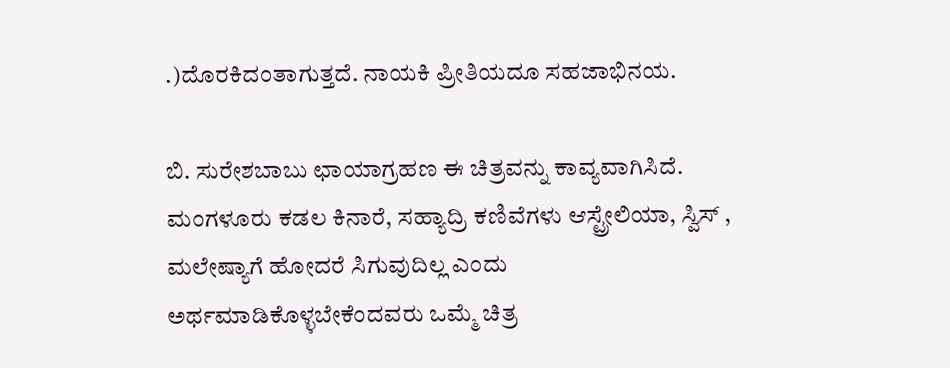.)ದೊರಕಿದಂತಾಗುತ್ತದೆ. ನಾಯಕಿ ಪ್ರೀತಿಯದೂ ಸಹಜಾಭಿನಯ.

ಬಿ. ಸುರೇಶಬಾಬು ಛಾಯಾಗ್ರಹಣ ಈ ಚಿತ್ರವನ್ನು ಕಾವ್ಯವಾಗಿಸಿದೆ. ಮಂಗಳೂರು ಕಡಲ ಕಿನಾರೆ, ಸಹ್ಯಾದ್ರಿ ಕಣಿವೆಗಳು ಆಸ್ಟ್ರೇಲಿಯಾ, ಸ್ವಿಸ್‌ , ಮಲೇಷ್ಯಾಗೆ ಹೋದರೆ ಸಿಗುವುದಿಲ್ಲ ಎಂದು ಅರ್ಥಮಾಡಿಕೊಳ್ಳಬೇಕೆಂದವರು ಒಮ್ಮೆ ಚಿತ್ರ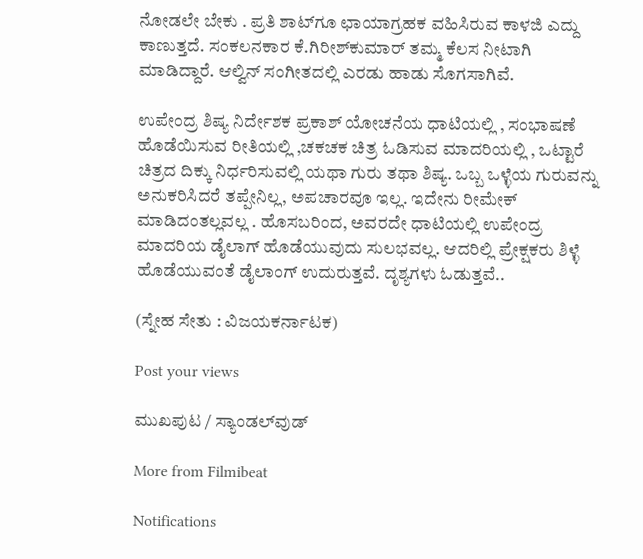ನೋಡಲೇ ಬೇಕು . ಪ್ರತಿ ಶಾಟ್‌ಗೂ ಛಾಯಾಗ್ರಹಕ ವಹಿಸಿರುವ ಕಾಳಜಿ ಎದ್ದು ಕಾಣುತ್ತದೆ. ಸಂಕಲನಕಾರ ಕೆ.ಗಿರೀಶ್‌ಕುಮಾರ್‌ ತಮ್ಮ ಕೆಲಸ ನೀಟಾಗಿ ಮಾಡಿದ್ದಾರೆ. ಆಲ್ವಿನ್‌ ಸಂಗೀತದಲ್ಲಿ ಎರಡು ಹಾಡು ಸೊಗಸಾಗಿವೆ.

ಉಪೇಂದ್ರ ಶಿಷ್ಯ ನಿರ್ದೇಶಕ ಪ್ರಕಾಶ್‌ ಯೋಚನೆಯ ಧಾಟಿಯಲ್ಲಿ , ಸಂಭಾಷಣೆ ಹೊಡೆಯಿಸುವ ರೀತಿಯಲ್ಲಿ ,ಚಕಚಕ ಚಿತ್ರ ಓಡಿಸುವ ಮಾದರಿಯಲ್ಲಿ , ಒಟ್ಟಾರೆ ಚಿತ್ರದ ದಿಕ್ಕು ನಿರ್ಧರಿಸುವಲ್ಲಿ ಯಥಾ ಗುರು ತಥಾ ಶಿಷ್ಯ. ಒಬ್ಬ ಒಳ್ಳೆಯ ಗುರುವನ್ನು ಅನುಕರಿಸಿದರೆ ತಪ್ಪೇನಿಲ್ಲ, ಅಪಚಾರವೂ ಇಲ್ಲ. ಇದೇನು ರೀಮೇಕ್‌ ಮಾಡಿದಂತಲ್ಲವಲ್ಲ . ಹೊಸಬರಿಂದ, ಅವರದೇ ಧಾಟಿಯಲ್ಲಿ ಉಪೇಂದ್ರ ಮಾದರಿಯ ಡೈಲಾಗ್‌ ಹೊಡೆಯುವುದು ಸುಲಭವಲ್ಲ. ಆದರಿಲ್ಲಿ ಪ್ರೇಕ್ಷಕರು ಶಿಳ್ಳೆ ಹೊಡೆಯುವಂತೆ ಡೈಲಾಂಗ್‌ ಉದುರುತ್ತವೆ. ದೃಶ್ಯಗಳು ಓಡುತ್ತವೆ..

(ಸ್ನೇಹ ಸೇತು : ವಿಜಯಕರ್ನಾಟಕ)

Post your views

ಮುಖಪುಟ / ಸ್ಯಾಂಡಲ್‌ವುಡ್‌

More from Filmibeat

Notifications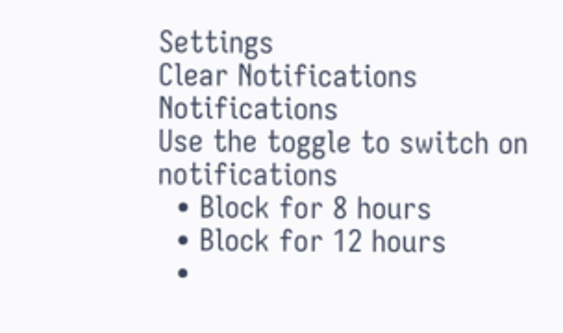Settings
Clear Notifications
Notifications
Use the toggle to switch on notifications
  • Block for 8 hours
  • Block for 12 hours
  •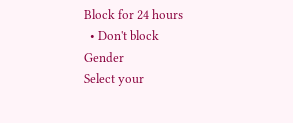Block for 24 hours
  • Don't block
Gender
Select your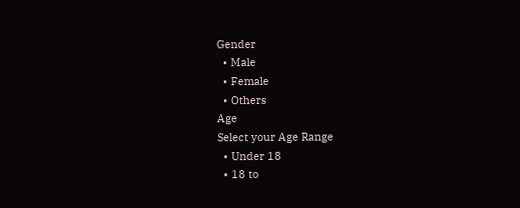Gender
  • Male
  • Female
  • Others
Age
Select your Age Range
  • Under 18
  • 18 to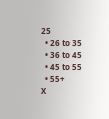25
  • 26 to 35
  • 36 to 45
  • 45 to 55
  • 55+
X